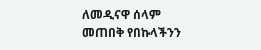ለመዲናዋ ሰላም መጠበቅ የበኩላችንን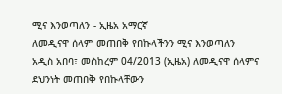ሚና እንወጣለን - ኢዜአ አማርኛ
ለመዲናዋ ሰላም መጠበቅ የበኩላችንን ሚና እንወጣለን
አዲስ አበባ፣ መስከረም 04/2013 (ኢዜአ) ለመዲናዋ ሰላምና ደህንነት መጠበቅ የበኩላቸውን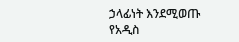ኃላፊነት እንደሚወጡ የአዲስ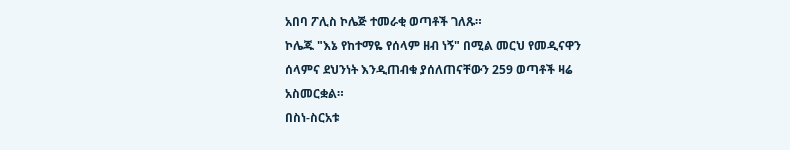አበባ ፖሊስ ኮሌጅ ተመራቂ ወጣቶች ገለጹ።
ኮሌጁ "እኔ የከተማዬ የሰላም ዘብ ነኝ" በሚል መርህ የመዲናዋን ሰላምና ደህንነት እንዲጠብቁ ያሰለጠናቸውን 259 ወጣቶች ዛሬ አስመርቋል።
በስነ-ስርአቱ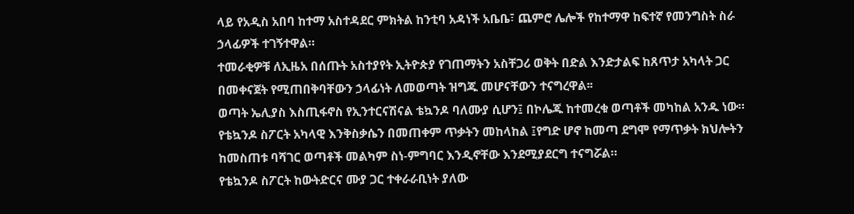ላይ የአዲስ አበባ ከተማ አስተዳደር ምክትል ከንቲባ አዳነች አቤቤ፣ ጨምሮ ሌሎች የከተማዋ ከፍተኛ የመንግስት ስራ ኃላፊዎች ተገኝተዋል።
ተመራቂዎቹ ለኢዜአ በሰጡት አስተያየት ኢትዮጵያ የገጠማትን አስቸጋሪ ወቅት በድል እንድታልፍ ከጸጥታ አካላት ጋር በመቀናጀት የሚጠበቅባቸውን ኃላፊነት ለመወጣት ዝግጁ መሆናቸውን ተናግረዋል፡፡
ወጣት ኤሊያስ እስጢፋኖስ የኢንተርናሽናል ቴኳንዶ ባለሙያ ሲሆን፤ በኮሌጁ ከተመረቁ ወጣቶች መካከል አንዱ ነው።
የቴኳንዶ ስፖርት አካላዊ እንቅስቃሴን በመጠቀም ጥቃትን መከላከል ፤የግድ ሆኖ ከመጣ ደግሞ የማጥቃት ክህሎትን ከመስጠቱ ባሻገር ወጣቶች መልካም ስነ-ምግባር እንዲኖቸው እንደሚያደርግ ተናግሯል።
የቴኳንዶ ስፖርት ከውትድርና ሙያ ጋር ተቀራራቢነት ያለው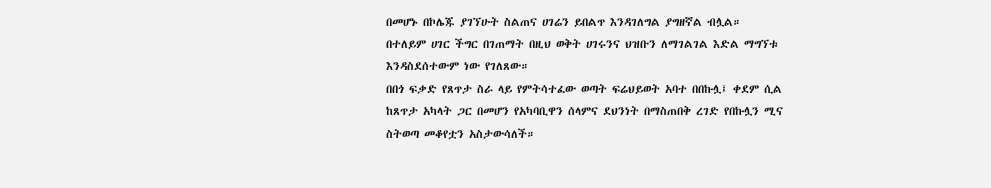በመሆኑ በኮሌጁ ያገኘሁት ስልጠና ሀገሬን ይበልጥ እንዳገለግል ያግዘኛል ብሏል።
በተለይም ሀገር ችግር በገጠማት በዚህ ወቅት ሀገሩንና ህዝቡን ለማገልገል እድል ማግኘቱ እንዳስደሰተውም ነው የገለጸው።
በበጎ ፍቃድ የጸጥታ ስራ ላይ የምትሳተፈው ወጣት ፍሬህይወት አባተ በበኩሏ፤ ቀደም ሲል ከጸጥታ አካላት ጋር በመሆን የአካባቢዋን ሰላምና ደህንነት በማስጠበቅ ረገድ የበኩሏን ሚና ስትወጣ መቆየቷን አስታውሳለች።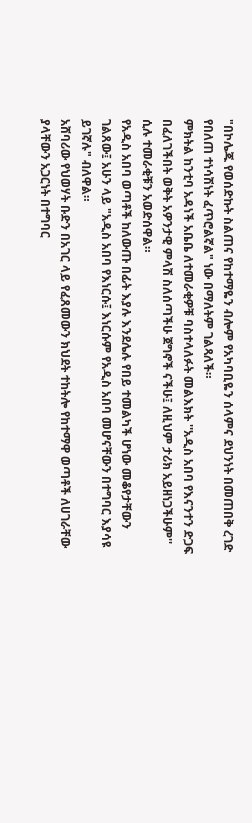"በኮሌጁ የወሰድኩት ስልጠና የከተማዬን ብሎም የአካባቢዬን ሰላምና ደህንነት በመጠበቅ ረገድ የበለጠ ተነሳሽነት ፈጥሮልኛል" ነው በማለትም ገልጻለች።
ምክትል ከንቲባ አዳነች አቤቤ ለተመራቂዎቹ ባስተላለፉት መልእክት ''አዲስ አበባ የእናንተን ድጋፍ በፈለገችበት ወቅት አዎንታዊ ምላሽ ስለሰጣችሁ ጀግኖች ናችሁ፤ ለዚህም ታሪክ አይዘነጋችሁም'' ሲሉ ተመራቂቹን አወድሰዋል።
የአዲስ አበባ ወጣቶች ከለውጡ በፊት እያሉ እንደሌሉ የበይ ተመልካች ሆነው መቆየታቸውን ገልጸው፤ አሁን ላይ "አዲስ አበባ የእነርሱ፤ እነርሱም የአዲስ አበባ መሆናቸውን በተግባር እያሳዩ ይገኛሉ" ብለዋል።
አሸባሪው የህወሃት ቡድን በአገር ላይ የፈጸመውን ክህደት ተከትሎ የከተማዋ ወጣቶች ለሀገራቸው ያላቸውን አጋርነት በተግባር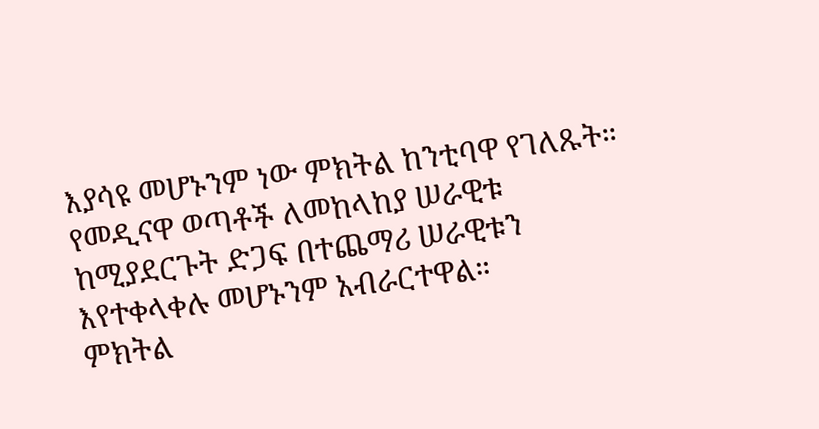እያሳዩ መሆኑንም ነው ምክትል ከንቲባዋ የገለጹት።
የመዲናዋ ወጣቶች ለመከላከያ ሠራዊቱ ከሚያደርጉት ድጋፍ በተጨማሪ ሠራዊቱን እየተቀላቀሉ መሆኑንም አብራርተዋል።
ምክትል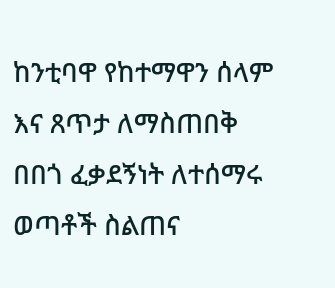ከንቲባዋ የከተማዋን ሰላም እና ጸጥታ ለማስጠበቅ በበጎ ፈቃደኝነት ለተሰማሩ ወጣቶች ስልጠና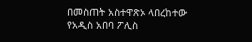በመስጠት አስተዋጽኦ ላበረከተው የአዲስ አበባ ፖሊስ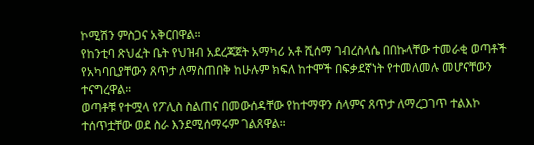ኮሚሽን ምስጋና አቅርበዋል።
የከንቲባ ጽህፈት ቤት የህዝብ አደረጃጀት አማካሪ አቶ ሺሰማ ገብረስላሴ በበኩላቸው ተመራቂ ወጣቶች የአካባቢያቸውን ጸጥታ ለማስጠበቅ ከሁሉም ክፍለ ከተሞች በፍቃደኛነት የተመለመሉ መሆናቸውን ተናግረዋል።
ወጣቶቹ የተሟላ የፖሊስ ስልጠና በመውሰዳቸው የከተማዋን ሰላምና ጸጥታ ለማረጋገጥ ተልእኮ ተሰጥቷቸው ወደ ስራ እንደሚሰማሩም ገልጸዋል።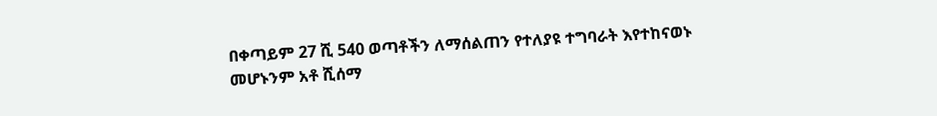በቀጣይም 27 ሺ 540 ወጣቶችን ለማሰልጠን የተለያዩ ተግባራት እየተከናወኑ መሆኑንም አቶ ሺሰማ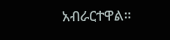አብራርተዋል።